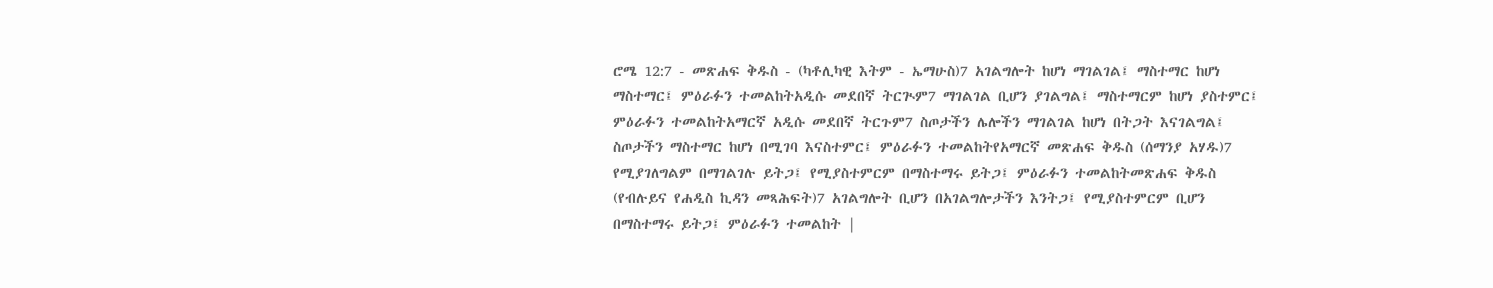ሮሜ 12:7 - መጽሐፍ ቅዱስ - (ካቶሊካዊ እትም - ኤማሁስ)7 አገልግሎት ከሆነ ማገልገል፤ ማስተማር ከሆነ ማስተማር፤ ምዕራፉን ተመልከትአዲሱ መደበኛ ትርጒም7 ማገልገል ቢሆን ያገልግል፤ ማስተማርም ከሆነ ያስተምር፤ ምዕራፉን ተመልከትአማርኛ አዲሱ መደበኛ ትርጉም7 ስጦታችን ሌሎችን ማገልገል ከሆነ በትጋት እናገልግል፤ ስጦታችን ማስተማር ከሆነ በሚገባ እናስተምር፤ ምዕራፉን ተመልከትየአማርኛ መጽሐፍ ቅዱስ (ሰማንያ አሃዱ)7 የሚያገለግልም በማገልገሉ ይትጋ፤ የሚያስተምርም በማስተማሩ ይትጋ፤ ምዕራፉን ተመልከትመጽሐፍ ቅዱስ (የብሉይና የሐዲስ ኪዳን መጻሕፍት)7 አገልግሎት ቢሆን በአገልግሎታችን እንትጋ፤ የሚያስተምርም ቢሆን በማስተማሩ ይትጋ፤ ምዕራፉን ተመልከት |